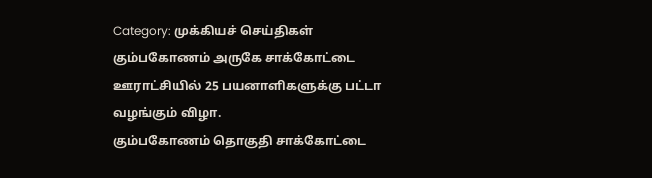Category: முக்கியச் செய்திகள்
கும்பகோணம் அருகே சாக்கோட்டை ஊராட்சியில் 25 பயனாளிகளுக்கு பட்டா வழங்கும் விழா.
கும்பகோணம் தொகுதி சாக்கோட்டை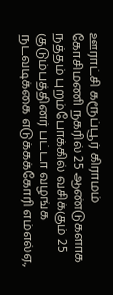ஊராட்சி கரூப்பூர் கிராமம் கோசிமணி நகரில் 25 ஆண்டுகளாக நத்தம் புறம்போக்கில் வசிக்கும் 25 குடும்பத்தினர் பட்டா வழங்க நடவடிக்கை எடுக்கக்கோரி எம்எல்ஏ.,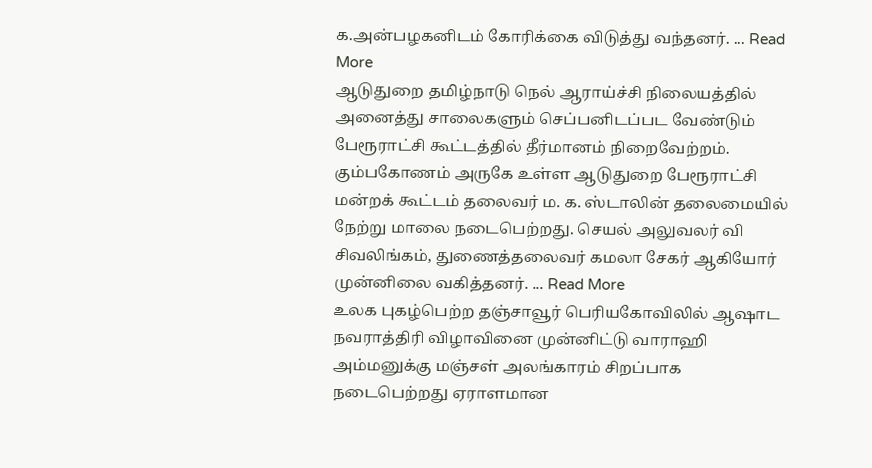க.அன்பழகனிடம் கோரிக்கை விடுத்து வந்தனர். ... Read More
ஆடுதுறை தமிழ்நாடு நெல் ஆராய்ச்சி நிலையத்தில் அனைத்து சாலைகளும் செப்பனிடப்பட வேண்டும் பேரூராட்சி கூட்டத்தில் தீர்மானம் நிறைவேற்றம்.
கும்பகோணம் அருகே உள்ள ஆடுதுறை பேரூராட்சி மன்றக் கூட்டம் தலைவர் ம. க. ஸ்டாலின் தலைமையில் நேற்று மாலை நடைபெற்றது. செயல் அலுவலர் வி சிவலிங்கம், துணைத்தலைவர் கமலா சேகர் ஆகியோர் முன்னிலை வகித்தனர். ... Read More
உலக புகழ்பெற்ற தஞ்சாவூர் பெரியகோவிலில் ஆஷாட நவராத்திரி விழாவினை முன்னிட்டு வாராஹி அம்மனுக்கு மஞ்சள் அலங்காரம் சிறப்பாக நடைபெற்றது ஏராளமான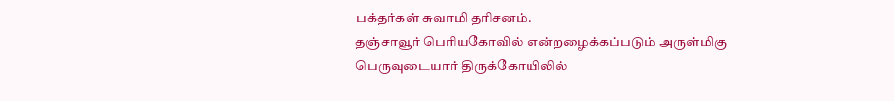பக்தர்கள் சுவாமி தரிசனம்.
தஞ்சாவூர் பெரியகோவில் என்றழைக்கப்படும் அருள்மிகு பெருவுடையார் திருக்கோயிலில்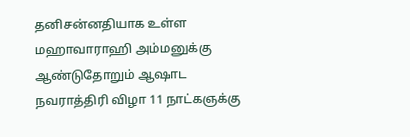தனிசன்னதியாக உள்ள மஹாவாராஹி அம்மனுக்கு ஆண்டுதோறும் ஆஷாட நவராத்திரி விழா 11 நாட்கஞக்கு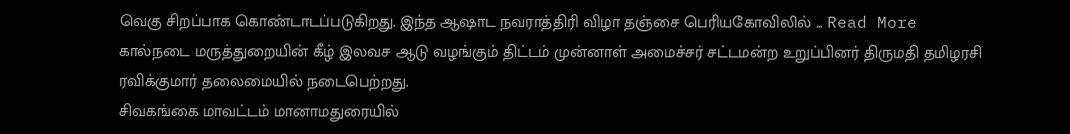வெகு சிறப்பாக கொண்டாடப்படுகிறது. இந்த ஆஷாட நவராத்திரி விழா தஞ்சை பெரியகோவிலில் ... Read More
கால்நடை மருத்துறையின் கீழ் இலவச ஆடு வழங்கும் திட்டம் முன்னாள் அமைச்சர் சட்டமன்ற உறுப்பினர் திருமதி தமிழரசி ரவிக்குமார் தலைமையில் நடைபெற்றது.
சிவகங்கை மாவட்டம் மானாமதுரையில்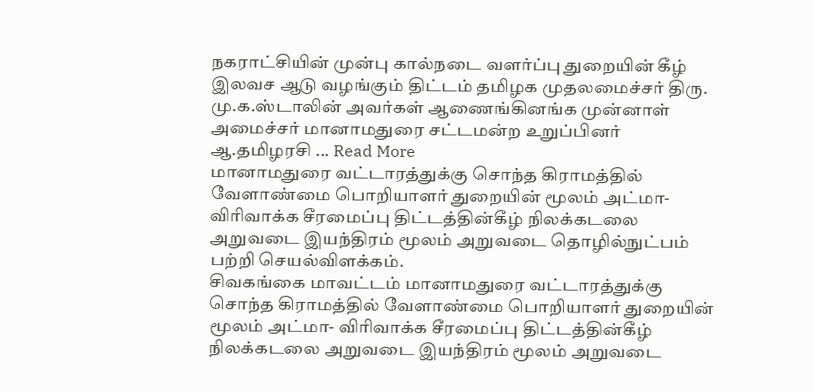நகராட்சியின் முன்பு கால்நடை வளர்ப்பு துறையின் கீழ் இலவச ஆடு வழங்கும் திட்டம் தமிழக முதலமைச்சர் திரு. மு.க.ஸ்டாலின் அவர்கள் ஆணைங்கினங்க முன்னாள் அமைச்சர் மானாமதுரை சட்டமன்ற உறுப்பினர் ஆ.தமிழரசி ... Read More
மானாமதுரை வட்டாரத்துக்கு சொந்த கிராமத்தில் வேளாண்மை பொறியாளர் துறையின் மூலம் அட்மா- விரிவாக்க சீரமைப்பு திட்டத்தின்கீழ் நிலக்கடலை அறுவடை இயந்திரம் மூலம் அறுவடை தொழில்நுட்பம் பற்றி செயல்விளக்கம்.
சிவகங்கை மாவட்டம் மானாமதுரை வட்டாரத்துக்கு சொந்த கிராமத்தில் வேளாண்மை பொறியாளர் துறையின் மூலம் அட்மா- விரிவாக்க சீரமைப்பு திட்டத்தின்கீழ் நிலக்கடலை அறுவடை இயந்திரம் மூலம் அறுவடை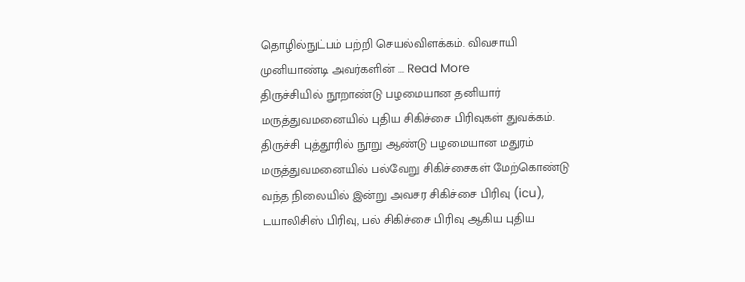தொழில்நுட்பம் பற்றி செயல்விளக்கம். விவசாயி முனியாண்டி அவர்களின் ... Read More
திருச்சியில் நூறாண்டு பழமையான தனியார் மருத்துவமனையில் புதிய சிகிச்சை பிரிவுகள் துவக்கம்.
திருச்சி புத்தூரில் நூறு ஆண்டு பழமையான மதுரம் மருத்துவமனையில் பல்வேறு சிகிச்சைகள் மேற்கொண்டு வந்த நிலையில் இன்று அவசர சிகிச்சை பிரிவு (icu), டயாலிசிஸ் பிரிவு, பல் சிகிச்சை பிரிவு ஆகிய புதிய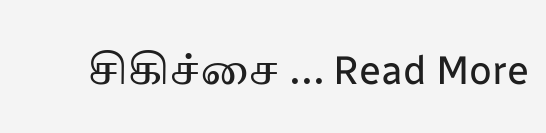சிகிச்சை ... Read More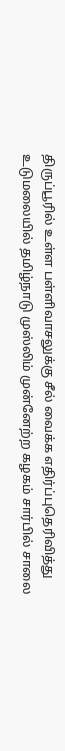திருப்பூரில் உள்ள பள்ளிவாசலுக்கு சீல் வைக்க எதிர்ப்புதெரிவித்து உடுமலையில் தமிழ்நாடு முஸ்லிம் முன்னேற்ற கழகம் சார்பில் சாலை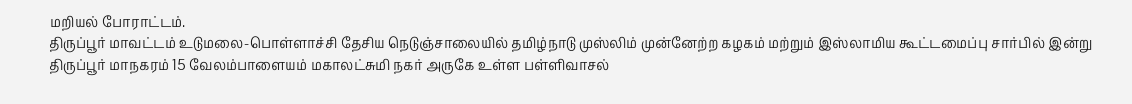மறியல் போராட்டம்.
திருப்பூர் மாவட்டம் உடுமலை-பொள்ளாச்சி தேசிய நெடுஞ்சாலையில் தமிழ்நாடு முஸ்லிம் முன்னேற்ற கழகம் மற்றும் இஸ்லாமிய கூட்டமைப்பு சார்பில் இன்று திருப்பூர் மாநகரம் 15 வேலம்பாளையம் மகாலட்சுமி நகர் அருகே உள்ள பள்ளிவாசல்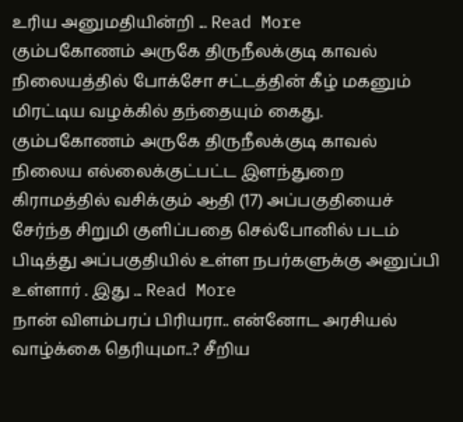உரிய அனுமதியின்றி ... Read More
கும்பகோணம் அருகே திருநீலக்குடி காவல் நிலையத்தில் போக்சோ சட்டத்தின் கீழ் மகனும் மிரட்டிய வழக்கில் தந்தையும் கைது.
கும்பகோணம் அருகே திருநீலக்குடி காவல் நிலைய எல்லைக்குட்பட்ட இளந்துறை கிராமத்தில் வசிக்கும் ஆதி (17) அப்பகுதியைச் சேர்ந்த சிறுமி குளிப்பதை செல்போனில் படம் பிடித்து அப்பகுதியில் உள்ள நபர்களுக்கு அனுப்பி உள்ளார் . இது ... Read More
நான் விளம்பரப் பிரியரா.. என்னோட அரசியல் வாழ்க்கை தெரியுமா..? சீறிய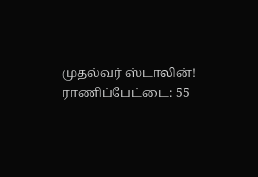முதல்வர் ஸ்டாலின்!
ராணிப்பேட்டை: 55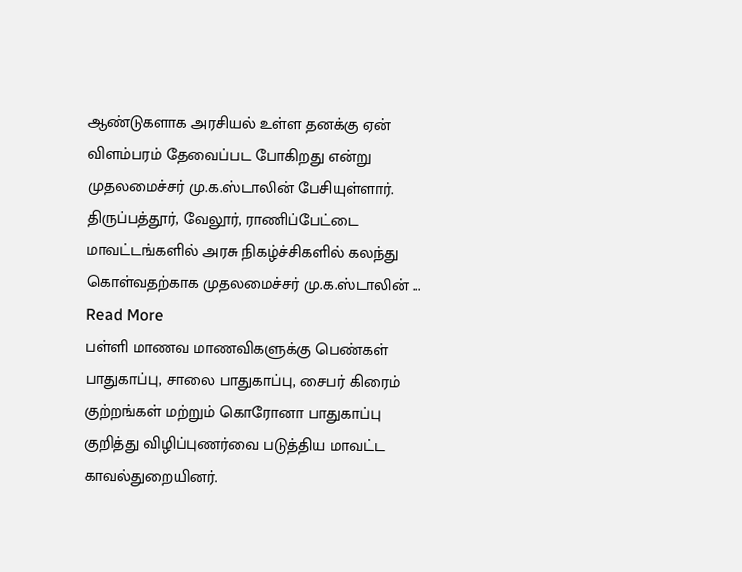ஆண்டுகளாக அரசியல் உள்ள தனக்கு ஏன் விளம்பரம் தேவைப்பட போகிறது என்று முதலமைச்சர் மு.க.ஸ்டாலின் பேசியுள்ளார். திருப்பத்தூர், வேலூர், ராணிப்பேட்டை மாவட்டங்களில் அரசு நிகழ்ச்சிகளில் கலந்து கொள்வதற்காக முதலமைச்சர் மு.க.ஸ்டாலின் ... Read More
பள்ளி மாணவ மாணவிகளுக்கு பெண்கள் பாதுகாப்பு, சாலை பாதுகாப்பு, சைபர் கிரைம் குற்றங்கள் மற்றும் கொரோனா பாதுகாப்பு குறித்து விழிப்புணர்வை படுத்திய மாவட்ட காவல்துறையினர்.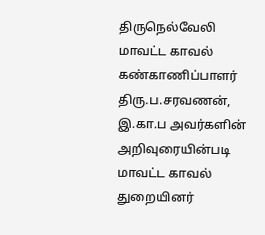திருநெல்வேலி மாவட்ட காவல் கண்காணிப்பாளர் திரு.ப.சரவணன், இ.கா.ப அவர்களின் அறிவுரையின்படி மாவட்ட காவல் துறையினர்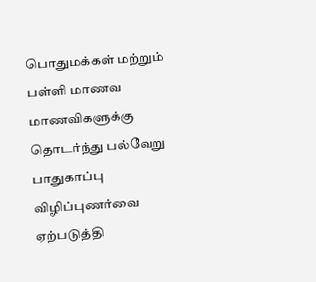பொதுமக்கள் மற்றும் பள்ளி மாணவ மாணவிகளுக்கு தொடர்ந்து பல்வேறு பாதுகாப்பு விழிப்புணர்வை ஏற்படுத்தி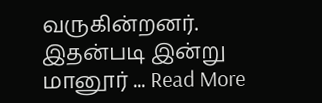வருகின்றனர். இதன்படி இன்று மானூர் ... Read More